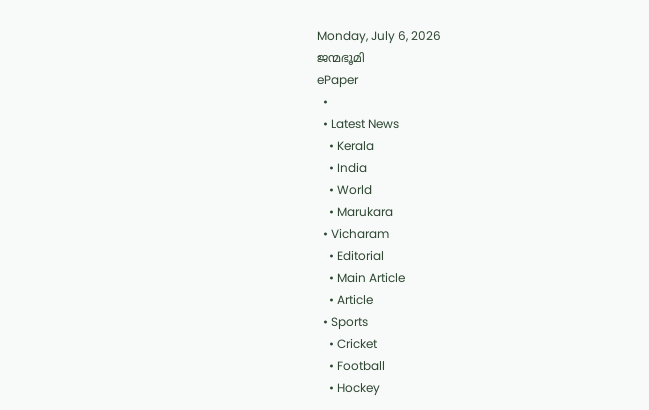Monday, July 6, 2026
ജന്മഭൂമി
ePaper
  •
  • Latest News
    • Kerala
    • India
    • World
    • Marukara
  • Vicharam
    • Editorial
    • Main Article
    • Article
  • Sports
    • Cricket
    • Football
    • Hockey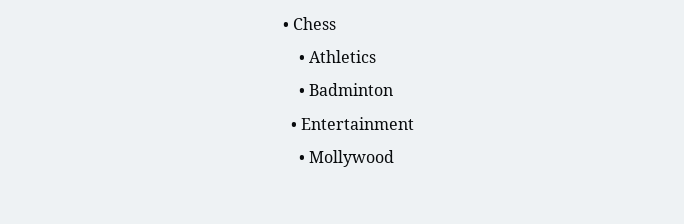• Chess
    • Athletics
    • Badminton
  • Entertainment
    • Mollywood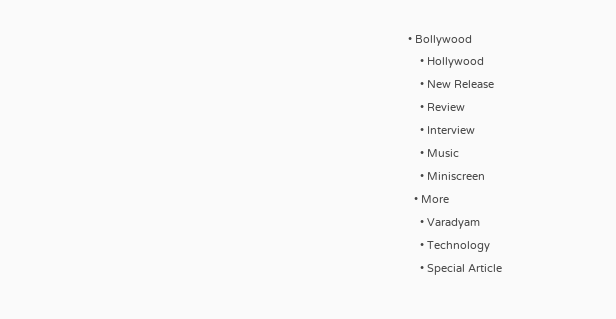• Bollywood
    • Hollywood
    • New Release
    • Review
    • Interview
    • Music
    • Miniscreen
  • More
    • Varadyam
    • Technology
    • Special Article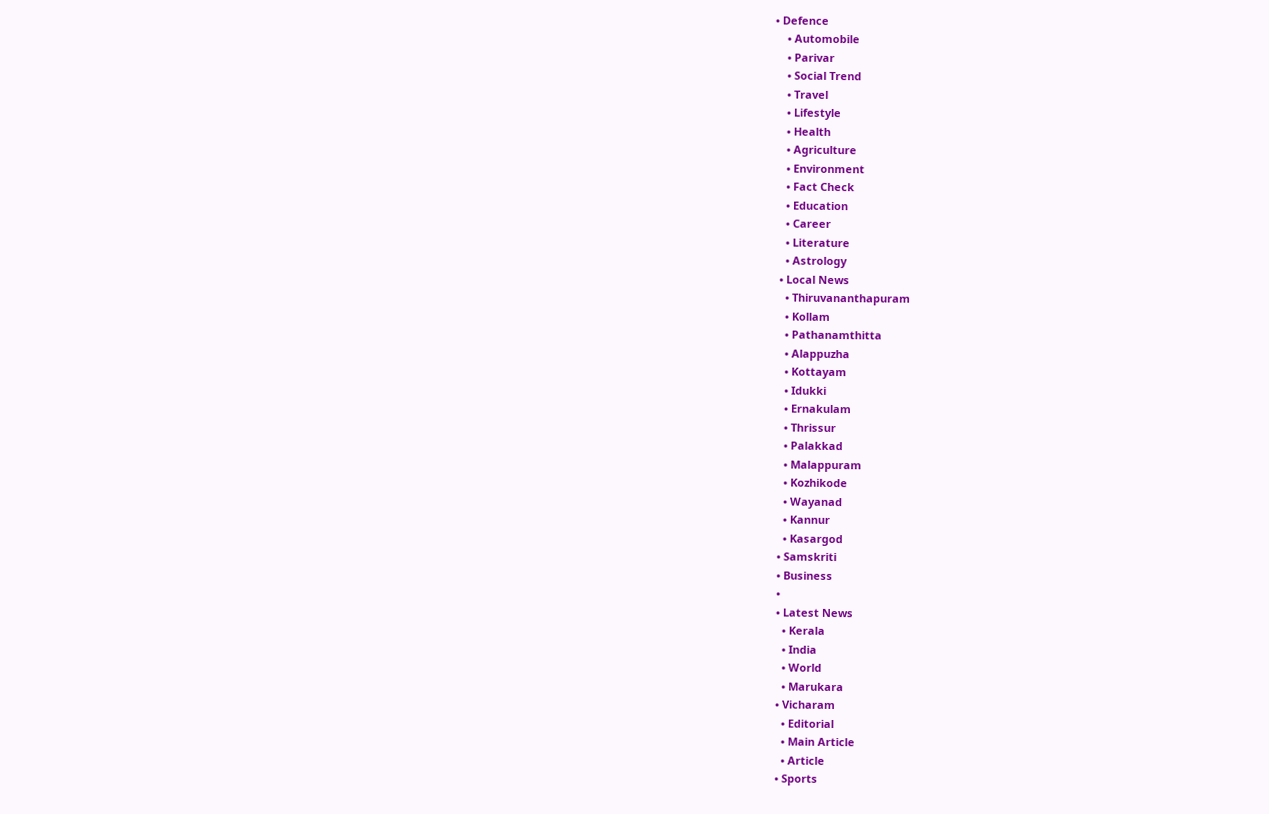• Defence
    • Automobile
    • Parivar
    • Social Trend
    • Travel
    • Lifestyle
    • Health
    • Agriculture
    • Environment
    • Fact Check
    • Education
    • Career
    • Literature
    • Astrology
  • Local News
    • Thiruvananthapuram
    • Kollam
    • Pathanamthitta
    • Alappuzha
    • Kottayam
    • Idukki
    • Ernakulam
    • Thrissur
    • Palakkad
    • Malappuram
    • Kozhikode
    • Wayanad
    • Kannur
    • Kasargod
  • Samskriti
  • Business
  •
  • Latest News
    • Kerala
    • India
    • World
    • Marukara
  • Vicharam
    • Editorial
    • Main Article
    • Article
  • Sports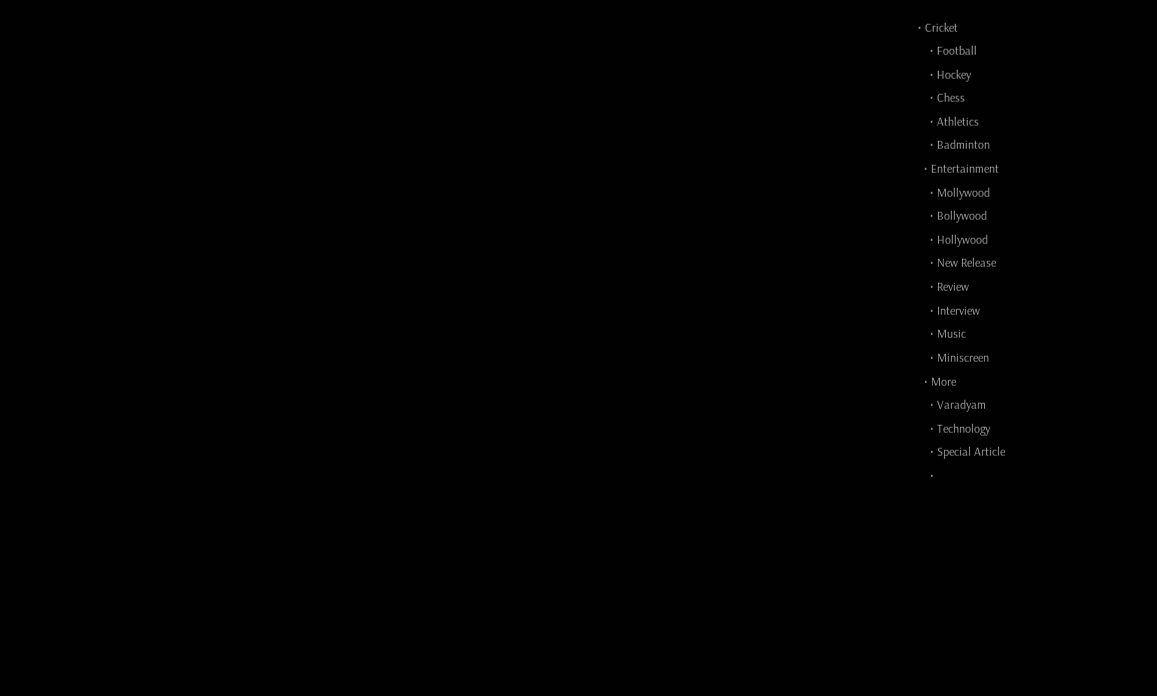• Cricket
    • Football
    • Hockey
    • Chess
    • Athletics
    • Badminton
  • Entertainment
    • Mollywood
    • Bollywood
    • Hollywood
    • New Release
    • Review
    • Interview
    • Music
    • Miniscreen
  • More
    • Varadyam
    • Technology
    • Special Article
    •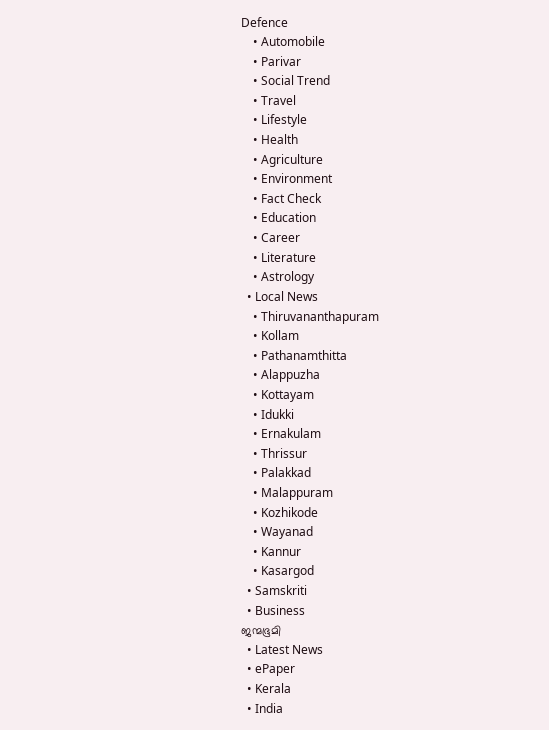Defence
    • Automobile
    • Parivar
    • Social Trend
    • Travel
    • Lifestyle
    • Health
    • Agriculture
    • Environment
    • Fact Check
    • Education
    • Career
    • Literature
    • Astrology
  • Local News
    • Thiruvananthapuram
    • Kollam
    • Pathanamthitta
    • Alappuzha
    • Kottayam
    • Idukki
    • Ernakulam
    • Thrissur
    • Palakkad
    • Malappuram
    • Kozhikode
    • Wayanad
    • Kannur
    • Kasargod
  • Samskriti
  • Business
ജന്മഭൂമി
  • Latest News
  • ePaper
  • Kerala
  • India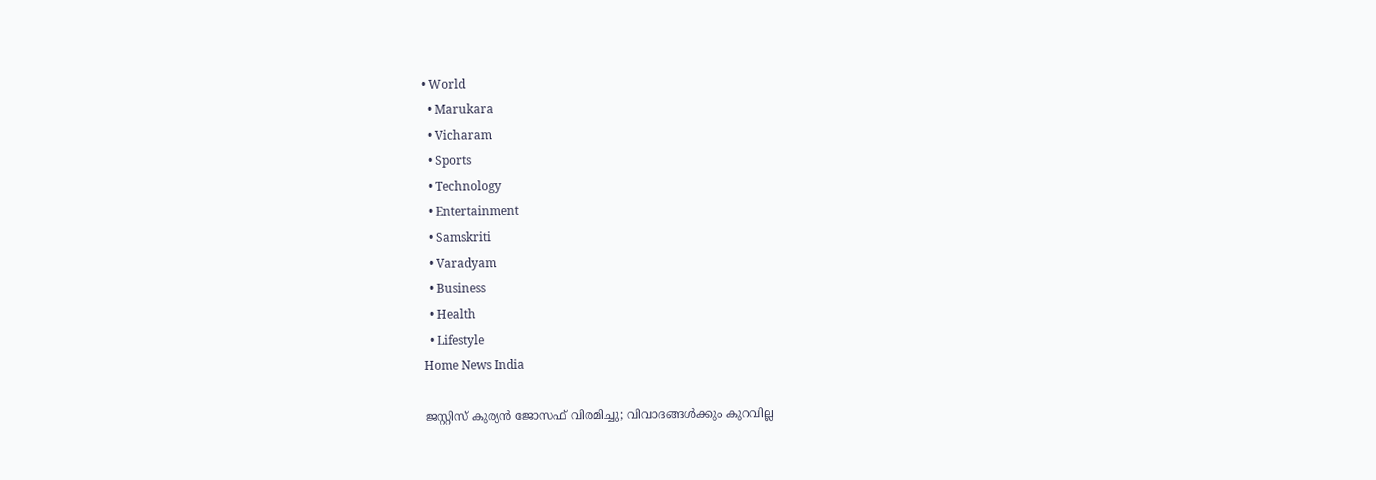• World
  • Marukara
  • Vicharam
  • Sports
  • Technology
  • Entertainment
  • Samskriti
  • Varadyam
  • Business
  • Health
  • Lifestyle
Home News India

ജസ്റ്റിസ് കുര്യന്‍ ജോസഫ് വിരമിച്ചു; വിവാദങ്ങള്‍ക്കും കുറവില്ല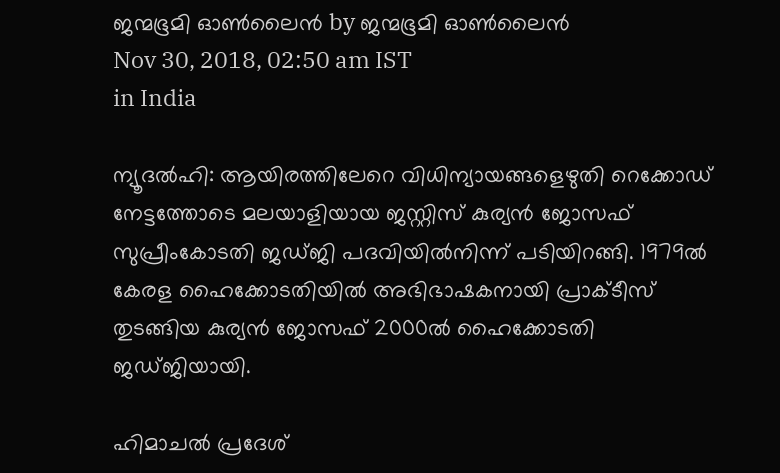ജന്മഭൂമി ഓണ്‍ലൈന്‍ by ജന്മഭൂമി ഓണ്‍ലൈന്‍
Nov 30, 2018, 02:50 am IST
in India

ന്യൂദല്‍ഹി: ആയിരത്തിലേറെ വിധിന്യായങ്ങളെഴുതി റെക്കോഡ് നേട്ടത്തോടെ മലയാളിയായ ജസ്റ്റിസ് കുര്യന്‍ ജോസഫ് സുപ്രീംകോടതി ജഡ്ജി പദവിയില്‍നിന്ന് പടിയിറങ്ങി. 1979ല്‍ കേരള ഹൈക്കോടതിയില്‍ അഭിഭാഷകനായി പ്രാക്ടീസ് തുടങ്ങിയ കുര്യന്‍ ജോസഫ് 2000ല്‍ ഹൈക്കോടതി ജഡ്ജിയായി.

ഹിമാചല്‍ പ്രദേശ്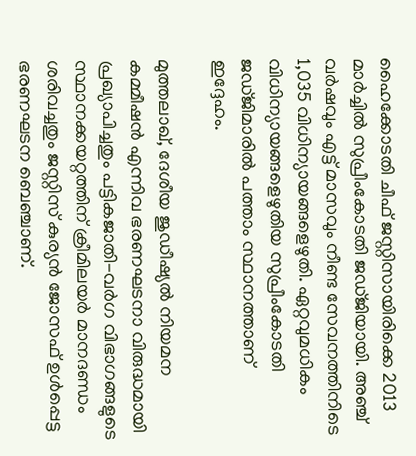ഹൈക്കോടതി ചീഫ് ജസ്റ്റിസായിരിക്കെ 2013 മാര്‍ച്ചില്‍ സുപ്രീംകോടതി ജഡ്ജിയായി. അഞ്ച് വര്‍ഷവും എട്ട് മാസവും നീണ്ട സേവനത്തിനിടെ 1,035 വിധിന്യായങ്ങളെഴുതി. ഏറ്റവുമധികം വിധിന്യായങ്ങളെഴുതിയ സുപ്രീംകോടതി ജഡ്ജിമാരില്‍ പത്താം സ്ഥാനത്താണ് ഇദ്ദേഹം.

മുത്തലാഖ്, ദേശീയ ജുഡീഷ്യല്‍ നിയമന കമ്മീഷന്‍ എന്നിവ ഭരണഘടനാ വിരുദ്ധമായി പ്രഖ്യാപിച്ചതും പട്ടികജാതി-വര്‍ഗ വിഭാഗങ്ങളുടെ സ്ഥാനക്കയറ്റത്തിന് ക്രീമിലയര്‍ മാനദണ്ഡം ശരിവച്ചതും ജസ്റ്റിസ് കുര്യന്‍ ജോസഫ് ഉള്‍പ്പെട്ട ഭരണഘടന ബെഞ്ചാണ്.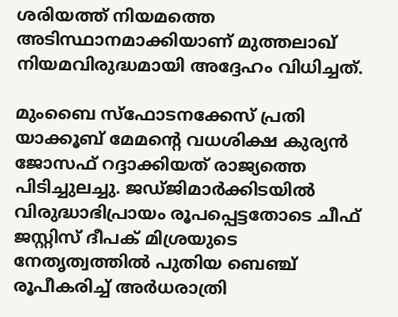ശരിയത്ത് നിയമത്തെ അടിസ്ഥാനമാക്കിയാണ് മുത്തലാഖ് നിയമവിരുദ്ധമായി അദ്ദേഹം വിധിച്ചത്.

മുംബൈ സ്‌ഫോടനക്കേസ് പ്രതി യാക്കൂബ് മേമന്റെ വധശിക്ഷ കുര്യന്‍ ജോസഫ് റദ്ദാക്കിയത് രാജ്യത്തെ പിടിച്ചുലച്ചു. ജഡ്ജിമാര്‍ക്കിടയില്‍ വിരുദ്ധാഭിപ്രായം രൂപപ്പെട്ടതോടെ ചീഫ് ജസ്റ്റിസ് ദീപക് മിശ്രയുടെ നേതൃത്വത്തില്‍ പുതിയ ബെഞ്ച് രൂപീകരിച്ച് അര്‍ധരാത്രി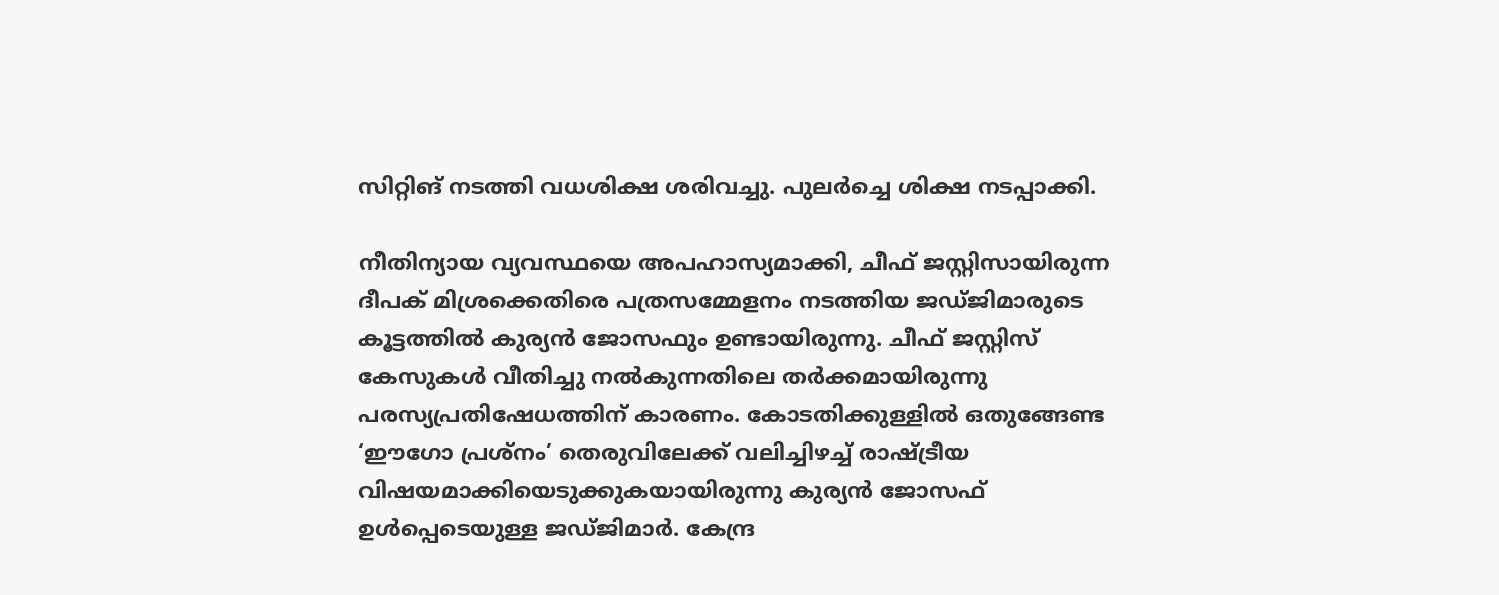സിറ്റിങ് നടത്തി വധശിക്ഷ ശരിവച്ചു. പുലര്‍ച്ചെ ശിക്ഷ നടപ്പാക്കി.

നീതിന്യായ വ്യവസ്ഥയെ അപഹാസ്യമാക്കി, ചീഫ് ജസ്റ്റിസായിരുന്ന ദീപക് മിശ്രക്കെതിരെ പത്രസമ്മേളനം നടത്തിയ ജഡ്ജിമാരുടെ കൂട്ടത്തില്‍ കുര്യന്‍ ജോസഫും ഉണ്ടായിരുന്നു. ചീഫ് ജസ്റ്റിസ് കേസുകള്‍ വീതിച്ചു നല്‍കുന്നതിലെ തര്‍ക്കമായിരുന്നു പരസ്യപ്രതിഷേധത്തിന് കാരണം. കോടതിക്കുള്ളില്‍ ഒതുങ്ങേണ്ട ‘ഈഗോ പ്രശ്‌നം’ തെരുവിലേക്ക് വലിച്ചിഴച്ച് രാഷ്‌ട്രീയ വിഷയമാക്കിയെടുക്കുകയായിരുന്നു കുര്യന്‍ ജോസഫ് ഉള്‍പ്പെടെയുള്ള ജഡ്ജിമാര്‍. കേന്ദ്ര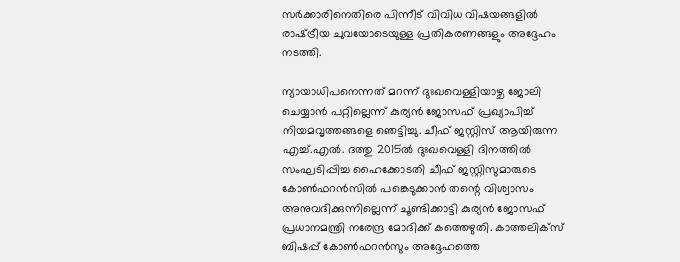സര്‍ക്കാരിനെതിരെ പിന്നീട് വിവിധ വിഷയങ്ങളില്‍ രാഷ്‌ട്രീയ ചുവയോടെയുള്ള പ്രതികരണങ്ങളും അദ്ദേഹം നടത്തി.

ന്യായാധിപനെന്നത് മറന്ന് ദുഃഖവെള്ളിയാഴ്ച ജോലി ചെയ്യാന്‍ പറ്റില്ലെന്ന് കുര്യന്‍ ജോസഫ് പ്രഖ്യാപിച്ച് നിയമവൃത്തങ്ങളെ ഞെട്ടിച്ചു. ചീഫ് ജസ്റ്റിസ് ആയിരുന്ന എച്ച്.എല്‍. ദത്തു 2015ല്‍ ദുഃഖവെള്ളി ദിനത്തില്‍ സംഘടിപ്പിച്ച ഹൈക്കോടതി ചീഫ് ജസ്റ്റിസുമാരുടെ കോണ്‍ഫറന്‍സില്‍ പങ്കെടുക്കാന്‍ തന്റെ വിശ്വാസം അനുവദിക്കുന്നില്ലെന്ന് ചൂണ്ടിക്കാട്ടി കുര്യന്‍ ജോസഫ് പ്രധാനമന്ത്രി നരേന്ദ്ര മോദിക്ക് കത്തെഴുതി. കാത്തലിക്‌സ് ബിഷപ്പ് കോണ്‍ഫറന്‍സും അദ്ദേഹത്തെ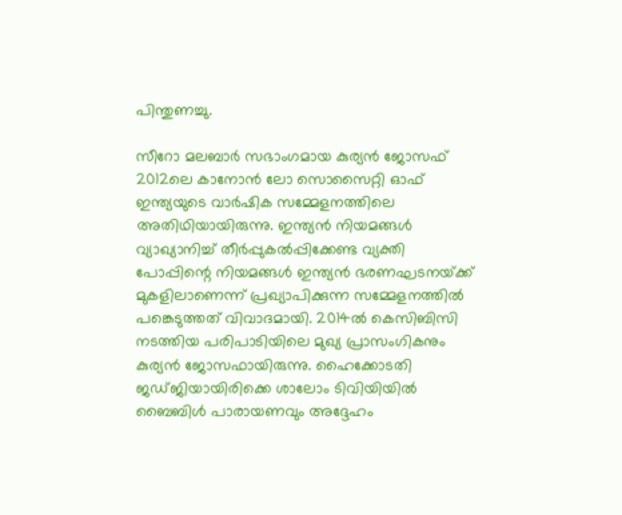പിന്തുണച്ചു.

സീറോ മലബാര്‍ സഭാംഗമായ കുര്യന്‍ ജോസഫ് 2012ലെ കാനോന്‍ ലോ സൊസൈറ്റി ഓഫ് ഇന്ത്യയുടെ വാര്‍ഷിക സമ്മേളനത്തിലെ അതിഥിയായിരുന്നു. ഇന്ത്യന്‍ നിയമങ്ങള്‍ വ്യാഖ്യാനിച്ച് തീര്‍പ്പുകല്‍പ്പിക്കേണ്ട വ്യക്തി പോപ്പിന്റെ നിയമങ്ങള്‍ ഇന്ത്യന്‍ ഭരണഘടനയ്‌ക്ക് മുകളിലാണെന്ന് പ്രഖ്യാപിക്കുന്ന സമ്മേളനത്തില്‍ പങ്കെടുത്തത് വിവാദമായി. 2014ല്‍ കെസിബിസി നടത്തിയ പരിപാടിയിലെ മുഖ്യ പ്രാസംഗികനും കുര്യന്‍ ജോസഫായിരുന്നു. ഹൈക്കോടതി ജഡ്ജിയായിരിക്കെ ശാലോം ടിവിയിയില്‍ ബൈബിള്‍ പാരായണവും അദ്ദേഹം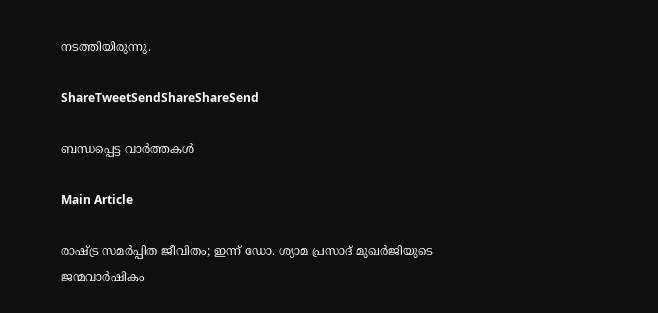നടത്തിയിരുന്നു.

ShareTweetSendShareShareSend

ബന്ധപ്പെട്ട വാര്‍ത്തകള്‍

Main Article

രാഷ്‌ട്ര സമര്‍പ്പിത ജീവിതം; ഇന്ന് ഡോ. ശ്യാമ പ്രസാദ് മുഖര്‍ജിയുടെ ജന്മവാര്‍ഷികം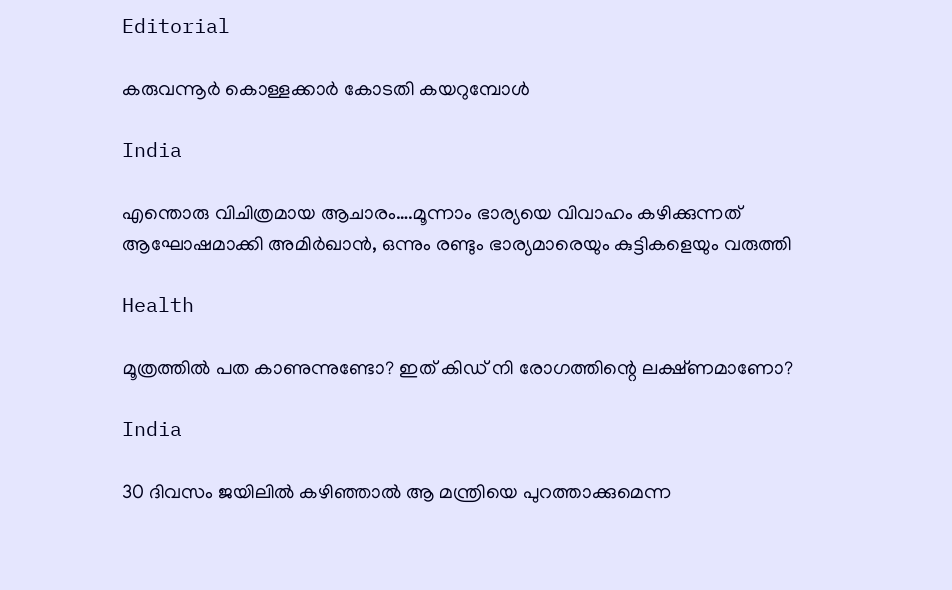Editorial

കരുവന്നൂര്‍ കൊള്ളക്കാര്‍ കോടതി കയറുമ്പോള്‍

India

എന്തൊരു വിചിത്രമായ ആചാരം….മൂന്നാം ഭാര്യയെ വിവാഹം കഴിക്കുന്നത് ആഘോഷമാക്കി അമിര്‍ഖാന്‍, ഒന്നും രണ്ടും ഭാര്യമാരെയും കുട്ടികളെയും വരുത്തി

Health

മൂത്രത്തില്‍ പത കാണുന്നുണ്ടോ? ഇത് കിഡ് നി രോഗത്തിന്റെ ലക്ഷ്ണമാണോ?

India

30 ദിവസം ജയിലില്‍ കഴിഞ്ഞാല്‍ ആ മന്ത്രിയെ പുറത്താക്കുമെന്ന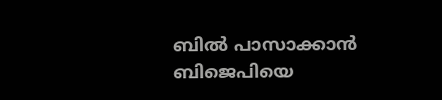ബില്‍ പാസാക്കാന്‍ ബിജെപിയെ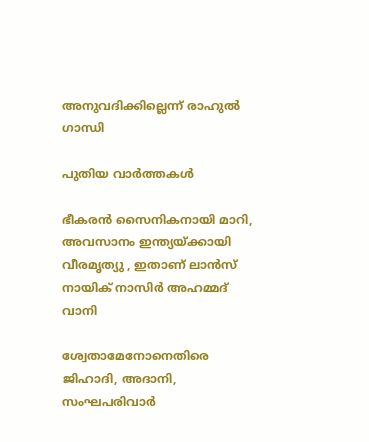അനുവദിക്കില്ലെന്ന് രാഹുല്‍ ഗാന്ധി

പുതിയ വാര്‍ത്തകള്‍

ഭീകരന്‍ സൈനികനായി മാറി, അവസാനം ഇന്ത്യയ്‌ക്കായി വീരമൃത്യു , ഇതാണ് ലാന്‍സ് നായിക് നാസിര്‍ അഹമ്മദ് വാനി

ശ്വേതാമേനോനെതിരെ ജിഹാദി, അദാനി, സംഘപരിവാര്‍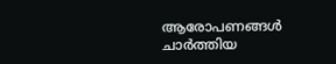ആരോപണങ്ങള്‍ ചാര്‍ത്തിയ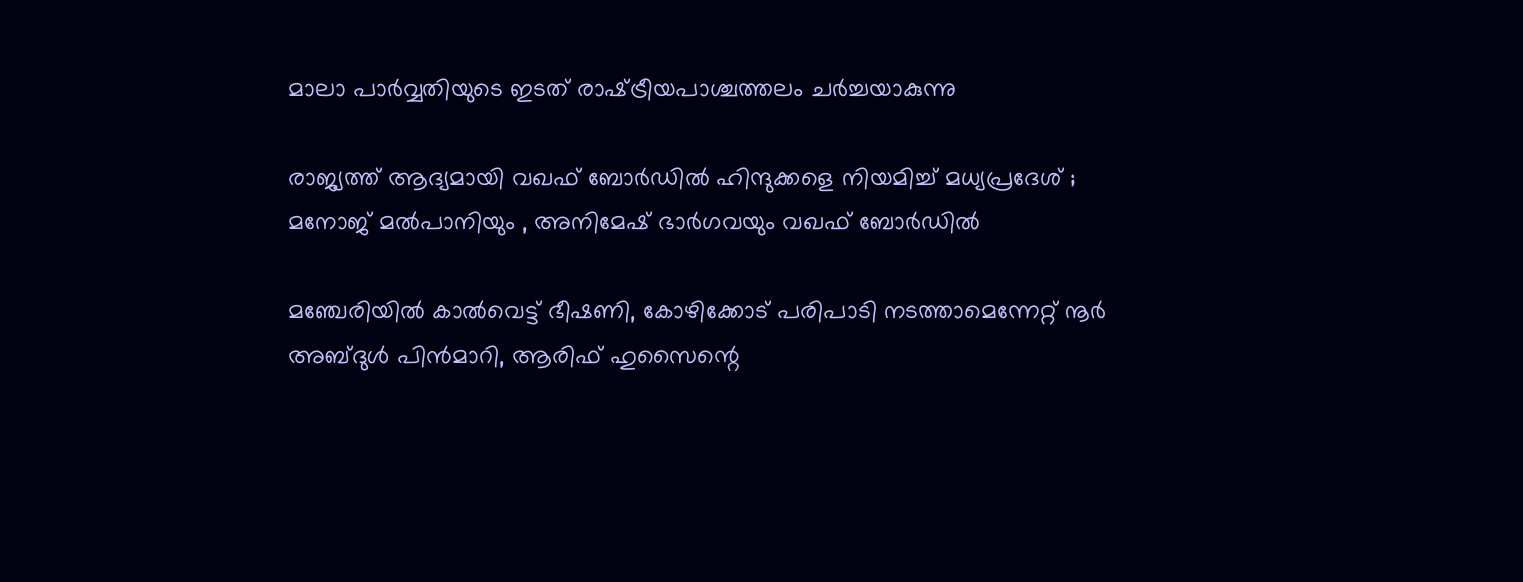മാലാ പാര്‍വ്വതിയുടെ ഇടത് രാഷ്‌ട്രീയപാശ്ചത്തലം ചര്‍ച്ചയാകുന്നു

രാജ്യത്ത് ആദ്യമായി വഖഫ് ബോർഡിൽ ഹിന്ദുക്കളെ നിയമിച്ച് മധ്യപ്രദേശ് ; മനോജ് മൽപാനിയും , അനിമേഷ് ഭാർഗവയും വഖഫ് ബോർഡിൽ

മഞ്ചേരിയില്‍ കാല്‍വെട്ട് ഭീഷണി, കോഴിക്കോട് പരിപാടി നടത്താമെന്നേറ്റ് നൂര്‍ അബ്ദുള്‍ പിന്‍മാറി, ആരിഫ് ഹുസൈന്റെ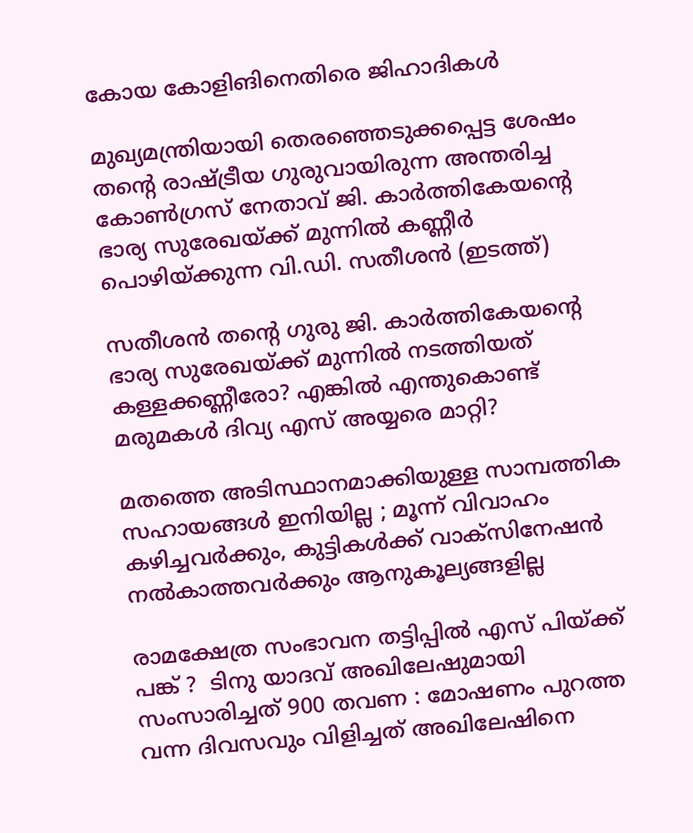കോയ കോളിങിനെതിരെ ജിഹാദികള്‍

മുഖ്യമന്ത്രിയായി തെരഞ്ഞെടുക്കപ്പെട്ട ശേഷം തന്‍റെ രാഷ്ട്രീയ ഗുരുവായിരുന്ന അന്തരിച്ച കോണ്‍ഗ്രസ് നേതാവ് ജി. കാര്‍ത്തികേയന്‍റെ ഭാര്യ സുരേഖയ്ക്ക് മുന്നില്‍ കണ്ണീര്‍ പൊഴിയ്ക്കുന്ന വി.ഡി. സതീശന്‍ (ഇടത്ത്)

സതീശന്‍ തന്റെ ഗുരു ജി. കാര്‍ത്തികേയന്റെ ഭാര്യ സുരേഖയ്‌ക്ക് മുന്നില്‍ നടത്തിയത് കള്ളക്കണ്ണീരോ? എങ്കില്‍ എന്തുകൊണ്ട് മരുമകള്‍ ദിവ്യ എസ് അയ്യരെ മാറ്റി?

മതത്തെ അടിസ്ഥാനമാക്കിയുള്ള സാമ്പത്തിക സഹായങ്ങൾ ഇനിയില്ല ; മൂന്ന് വിവാഹം കഴിച്ചവർക്കും, കുട്ടികൾക്ക് വാക്സിനേഷൻ നൽകാത്തവർക്കും ആനുകൂല്യങ്ങളില്ല

രാമക്ഷേത്ര സംഭാവന തട്ടിപ്പിൽ എസ് പിയ്‌ക്ക് പങ്ക് ?  ടിനു യാദവ് അഖിലേഷുമായി സംസാരിച്ചത് 900 തവണ : മോഷണം പുറത്ത വന്ന ദിവസവും വിളിച്ചത് അഖിലേഷിനെ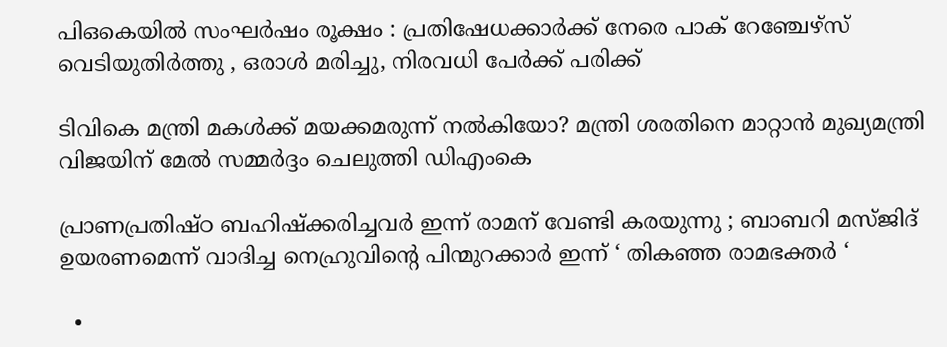പി‌ഒ‌കെയിൽ സംഘർഷം രൂക്ഷം : പ്രതിഷേധക്കാർക്ക് നേരെ പാക് റേഞ്ചേഴ്‌സ് വെടിയുതിർത്തു , ഒരാൾ മരിച്ചു, നിരവധി പേർക്ക് പരിക്ക്

ടിവികെ മന്ത്രി മകള്‍ക്ക് മയക്കമരുന്ന് നല്‍കിയോ? മന്ത്രി ശരതിനെ മാറ്റാന്‍ മുഖ്യമന്ത്രി വിജയിന് മേല്‍ സമ്മര്‍ദ്ദം ചെലുത്തി ഡിഎംകെ

പ്രാണപ്രതിഷ്ഠ ബഹിഷ്ക്കരിച്ചവർ ഇന്ന് രാമന് വേണ്ടി കരയുന്നു ; ബാബറി മസ്ജിദ് ഉയരണമെന്ന് വാദിച്ച നെഹ്രുവിന്റെ പിന്മുറക്കാർ ഇന്ന് ‘ തികഞ്ഞ രാമഭക്തർ ‘

  •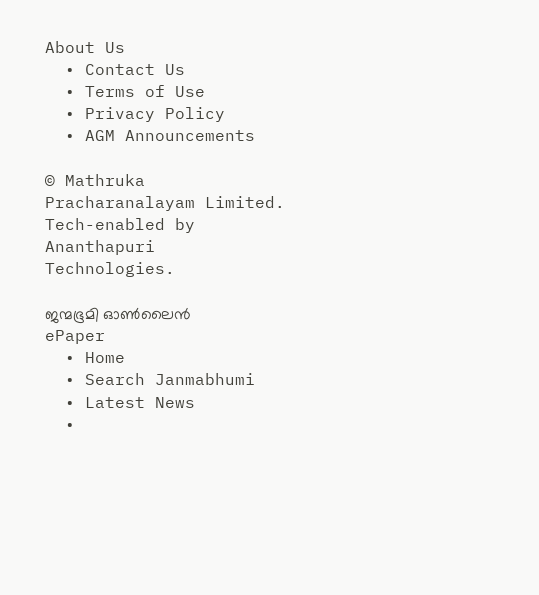About Us
  • Contact Us
  • Terms of Use
  • Privacy Policy
  • AGM Announcements

© Mathruka Pracharanalayam Limited.
Tech-enabled by Ananthapuri Technologies.

ജന്മഭൂമി ഓണ്‍ലൈന്‍
ePaper
  • Home
  • Search Janmabhumi
  • Latest News
  •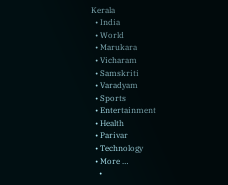Kerala
  • India
  • World
  • Marukara
  • Vicharam
  • Samskriti
  • Varadyam
  • Sports
  • Entertainment
  • Health
  • Parivar
  • Technology
  • More …
    •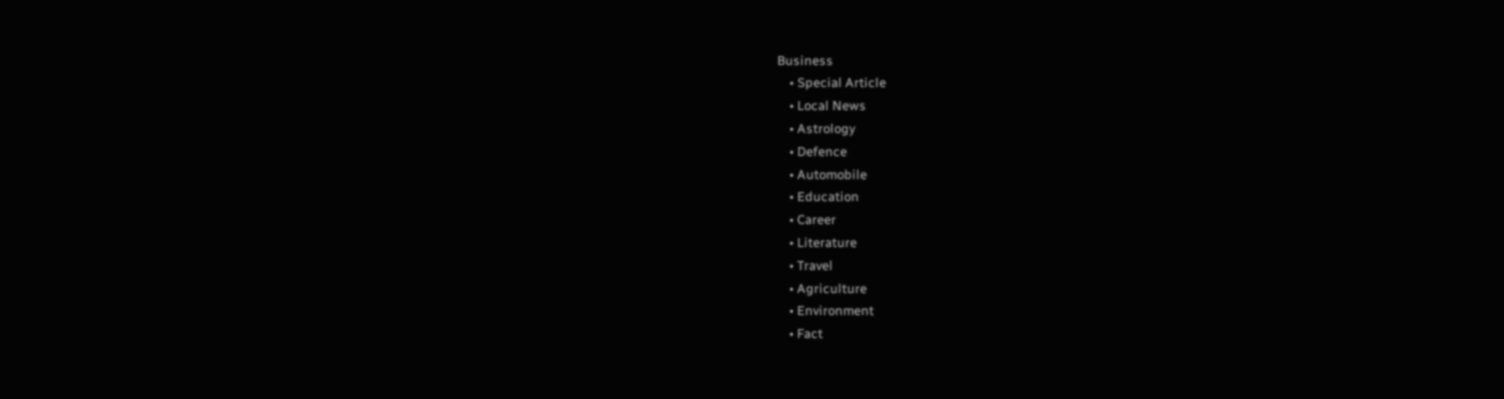Business
    • Special Article
    • Local News
    • Astrology
    • Defence
    • Automobile
    • Education
    • Career
    • Literature
    • Travel
    • Agriculture
    • Environment
    • Fact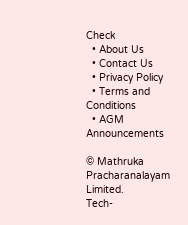Check
  • About Us
  • Contact Us
  • Privacy Policy
  • Terms and Conditions
  • AGM Announcements

© Mathruka Pracharanalayam Limited.
Tech-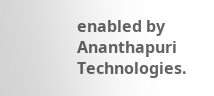enabled by Ananthapuri Technologies.